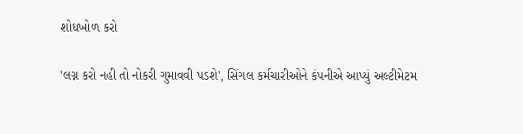શોધખોળ કરો

'લગ્ન કરો નહી તો નોકરી ગુમાવવી પડશે', સિંગલ કર્મચારીઓને કંપનીએ આપ્યું અલ્ટીમેટમ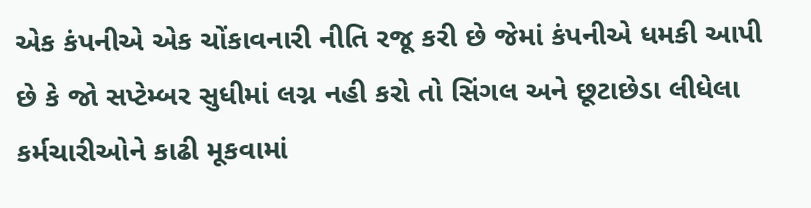એક કંપનીએ એક ચોંકાવનારી નીતિ રજૂ કરી છે જેમાં કંપનીએ ધમકી આપી છે કે જો સપ્ટેમ્બર સુધીમાં લગ્ન નહી કરો તો સિંગલ અને છૂટાછેડા લીધેલા કર્મચારીઓને કાઢી મૂકવામાં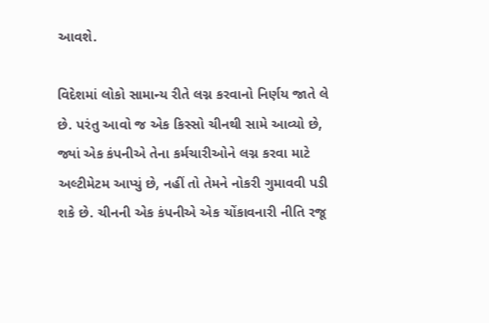આવશે.

વિદેશમાં લોકો સામાન્ય રીતે લગ્ન કરવાનો નિર્ણય જાતે લે છે. પરંતુ આવો જ એક કિસ્સો ચીનથી સામે આવ્યો છે, જ્યાં એક કંપનીએ તેના કર્મચારીઓને લગ્ન કરવા માટે અલ્ટીમેટમ આપ્યું છે, નહીં તો તેમને નોકરી ગુમાવવી પડી શકે છે. ચીનની એક કંપનીએ એક ચોંકાવનારી નીતિ રજૂ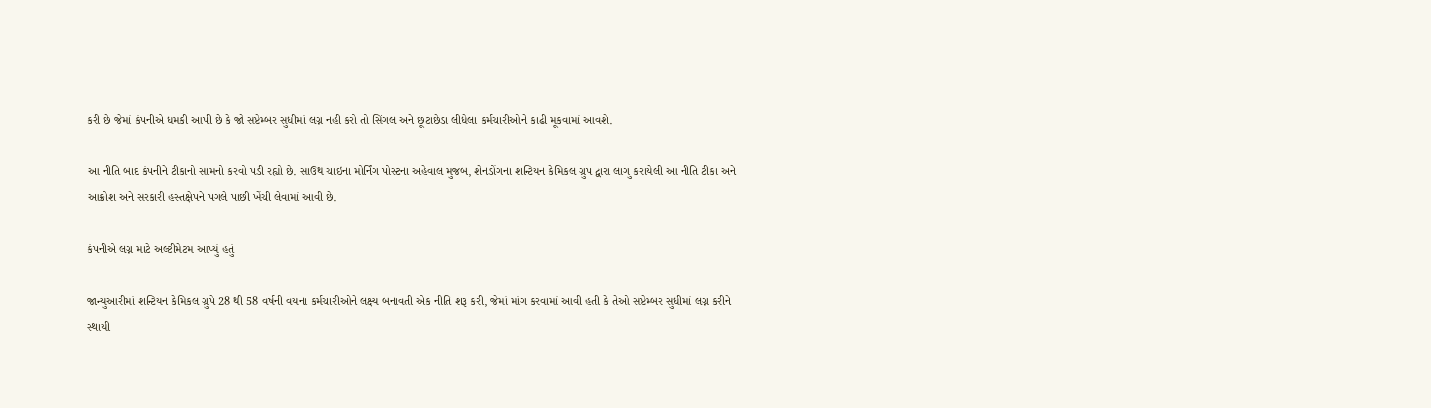કરી છે જેમાં કંપનીએ ધમકી આપી છે કે જો સપ્ટેમ્બર સુધીમાં લગ્ન નહી કરો તો સિંગલ અને છૂટાછેડા લીધેલા કર્મચારીઓને કાઢી મૂકવામાં આવશે.

આ નીતિ બાદ કંપનીને ટીકાનો સામનો કરવો પડી રહ્યો છે. સાઉથ ચાઇના મોર્નિંગ પોસ્ટના અહેવાલ મુજબ, શેનડોંગના શન્ટિયન કેમિકલ ગ્રુપ દ્વારા લાગુ કરાયેલી આ નીતિ ટીકા અને આક્રોશ અને સરકારી હસ્તક્ષેપને પગલે પાછી ખેંચી લેવામાં આવી છે.

કંપનીએ લગ્ન માટે અલ્ટીમેટમ આપ્યું હતું

જાન્યુઆરીમાં શન્ટિયન કેમિકલ ગ્રુપે 28 થી 58 વર્ષની વયના કર્મચારીઓને લક્ષ્ય બનાવતી એક નીતિ શરૂ કરી, જેમાં માંગ કરવામાં આવી હતી કે તેઓ સપ્ટેમ્બર સુધીમાં લગ્ન કરીને સ્થાયી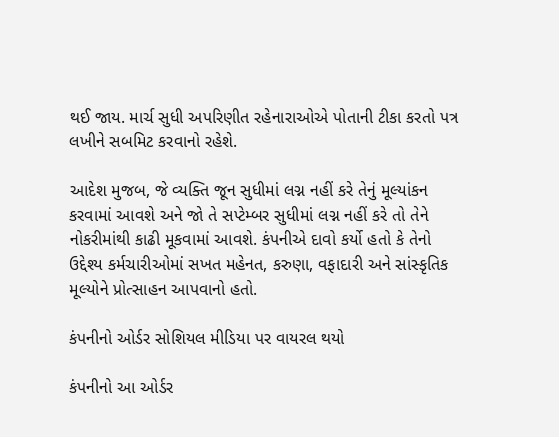થઈ જાય. માર્ચ સુધી અપરિણીત રહેનારાઓએ પોતાની ટીકા કરતો પત્ર લખીને સબમિટ કરવાનો રહેશે.

આદેશ મુજબ, જે વ્યક્તિ જૂન સુધીમાં લગ્ન નહીં કરે તેનું મૂલ્યાંકન કરવામાં આવશે અને જો તે સપ્ટેમ્બર સુધીમાં લગ્ન નહીં કરે તો તેને નોકરીમાંથી કાઢી મૂકવામાં આવશે. કંપનીએ દાવો કર્યો હતો કે તેનો ઉદ્દેશ્ય કર્મચારીઓમાં સખત મહેનત, કરુણા, વફાદારી અને સાંસ્કૃતિક મૂલ્યોને પ્રોત્સાહન આપવાનો હતો.

કંપનીનો ઓર્ડર સોશિયલ મીડિયા પર વાયરલ થયો

કંપનીનો આ ઓર્ડર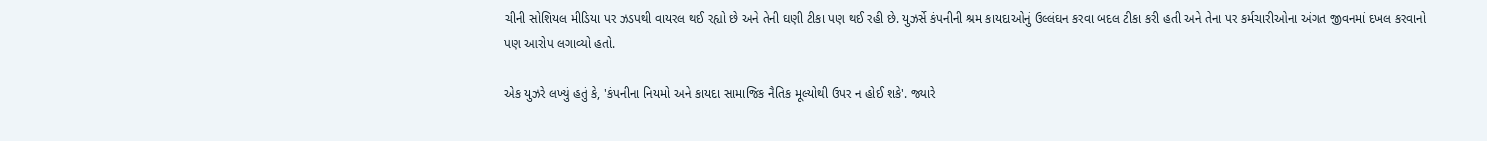ચીની સોશિયલ મીડિયા પર ઝડપથી વાયરલ થઈ રહ્યો છે અને તેની ઘણી ટીકા પણ થઈ રહી છે. યુઝર્સે કંપનીની શ્રમ કાયદાઓનું ઉલ્લંઘન કરવા બદલ ટીકા કરી હતી અને તેના પર કર્મચારીઓના અંગત જીવનમાં દખલ કરવાનો પણ આરોપ લગાવ્યો હતો.

એક યુઝરે લખ્યું હતું કે, 'કંપનીના નિયમો અને કાયદા સામાજિક નૈતિક મૂલ્યોથી ઉપર ન હોઈ શકે'. જ્યારે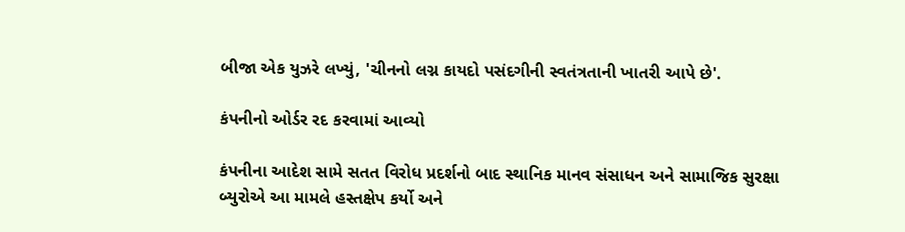બીજા એક યુઝરે લખ્યું, 'ચીનનો લગ્ન કાયદો પસંદગીની સ્વતંત્રતાની ખાતરી આપે છે'.

કંપનીનો ઓર્ડર રદ કરવામાં આવ્યો

કંપનીના આદેશ સામે સતત વિરોધ પ્રદર્શનો બાદ સ્થાનિક માનવ સંસાધન અને સામાજિક સુરક્ષા બ્યુરોએ આ મામલે હસ્તક્ષેપ કર્યો અને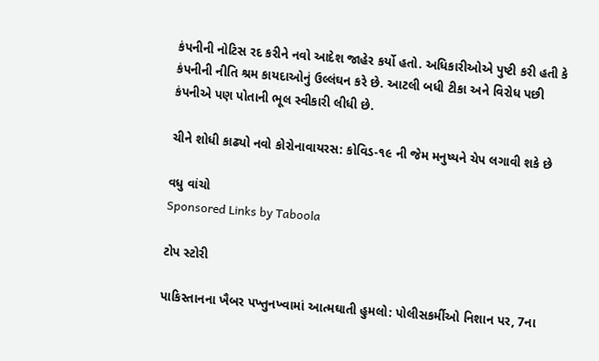કંપનીની નોટિસ રદ કરીને નવો આદેશ જાહેર કર્યો હતો. અધિકારીઓએ પુષ્ટી કરી હતી કે કંપનીની નીતિ શ્રમ કાયદાઓનું ઉલ્લંઘન કરે છે. આટલી બધી ટીકા અને વિરોધ પછી કંપનીએ પણ પોતાની ભૂલ સ્વીકારી લીધી છે.

ચીને શોધી કાઢ્યો નવો કોરોનાવાયરસ: કોવિડ-૧૯ ની જેમ મનુષ્યને ચેપ લગાવી શકે છે

વધુ વાંચો
Sponsored Links by Taboola

ટોપ સ્ટોરી

પાકિસ્તાનના ખૈબર પખ્તુનખ્વામાં આત્મઘાતી હુમલો: પોલીસકર્મીઓ નિશાન પર, 7ના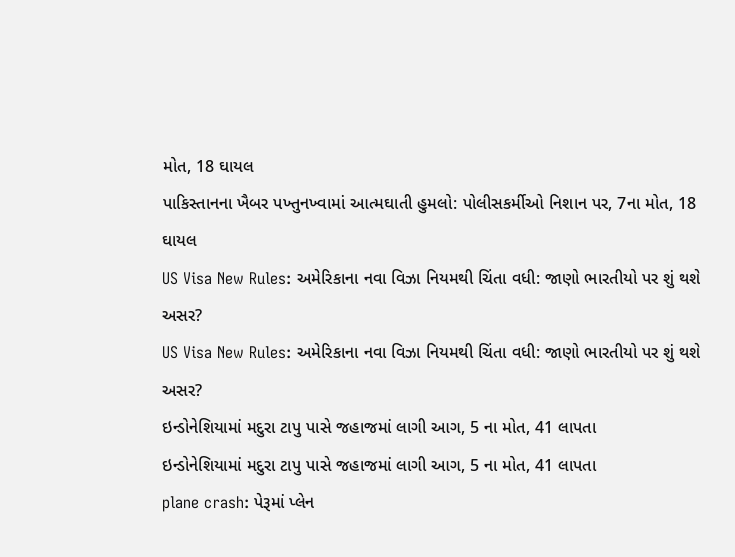મોત, 18 ઘાયલ
પાકિસ્તાનના ખૈબર પખ્તુનખ્વામાં આત્મઘાતી હુમલો: પોલીસકર્મીઓ નિશાન પર, 7ના મોત, 18 ઘાયલ
US Visa New Rules: અમેરિકાના નવા વિઝા નિયમથી ચિંતા વધી: જાણો ભારતીયો પર શું થશે અસર?
US Visa New Rules: અમેરિકાના નવા વિઝા નિયમથી ચિંતા વધી: જાણો ભારતીયો પર શું થશે અસર?
ઇન્ડોનેશિયામાં મદુરા ટાપુ પાસે જહાજમાં લાગી આગ, 5 ના મોત, 41 લાપતા
ઇન્ડોનેશિયામાં મદુરા ટાપુ પાસે જહાજમાં લાગી આગ, 5 ના મોત, 41 લાપતા
plane crash: પેરૂમાં પ્લેન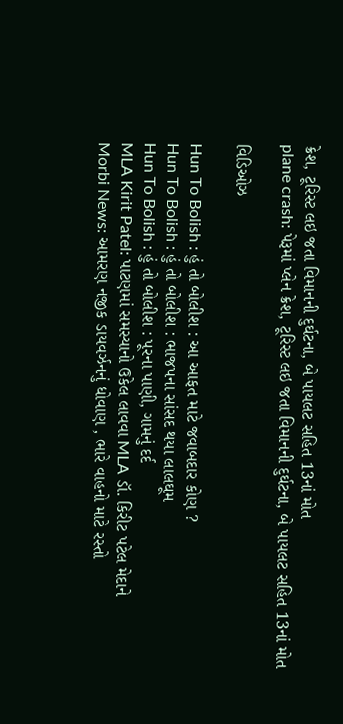ક્રેશ, ટૂરિસ્ટ લઇ જતા વિમાનની દુર્ઘટના, બે પાયલટ સહિત 13નાં મોત
plane crash: પેરૂમાં પ્લેન ક્રેશ, ટૂરિસ્ટ લઇ જતા વિમાનની દુર્ઘટના, બે પાયલટ સહિત 13નાં મોત

વિડિઓઝ

Hun To Bolish : હું તો બોલીશ : આ આફત માટે જવાબદાર કોણ ?
Hun To Bolish : હું તો બોલીશ : ભાજપના સાંસદ થયા લાલઘૂમ
Hun To Bolish : હું તો બોલીશ : પૂરના પાણી, ગામનું દર્દ
MLA Kirit Patel: પાટણમાં સમસ્યાનો ઉકેલ લાવવા MLA ડૉ. કિરીટ પટેલ મેદાને
Morbi News: આમરણ નજીક ડાયવર્ઝનનું ધોવાણ , ભારે વાહનો માટે રસ્તો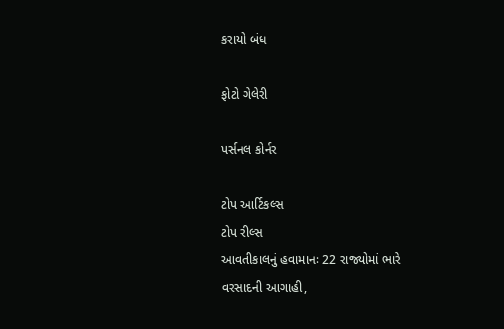કરાયો બંધ

ફોટો ગેલેરી

પર્સનલ કોર્નર

ટોપ આર્ટિકલ્સ
ટોપ રીલ્સ
આવતીકાલનું હવામાનઃ 22 રાજ્યોમાં ભારે વરસાદની આગાહી,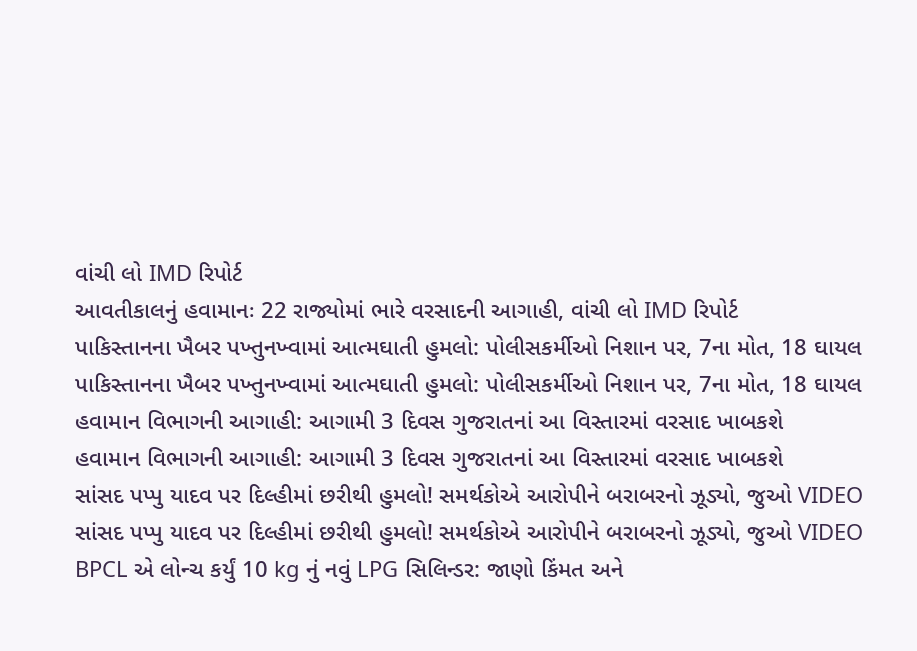વાંચી લો IMD રિપોર્ટ
આવતીકાલનું હવામાનઃ 22 રાજ્યોમાં ભારે વરસાદની આગાહી, વાંચી લો IMD રિપોર્ટ
પાકિસ્તાનના ખૈબર પખ્તુનખ્વામાં આત્મઘાતી હુમલો: પોલીસકર્મીઓ નિશાન પર, 7ના મોત, 18 ઘાયલ
પાકિસ્તાનના ખૈબર પખ્તુનખ્વામાં આત્મઘાતી હુમલો: પોલીસકર્મીઓ નિશાન પર, 7ના મોત, 18 ઘાયલ
હવામાન વિભાગની આગાહી: આગામી 3 દિવસ ગુજરાતનાં આ વિસ્તારમાં વરસાદ ખાબકશે
હવામાન વિભાગની આગાહી: આગામી 3 દિવસ ગુજરાતનાં આ વિસ્તારમાં વરસાદ ખાબકશે
સાંસદ પપ્પુ યાદવ પર દિલ્હીમાં છરીથી હુમલો! સમર્થકોએ આરોપીને બરાબરનો ઝૂડ્યો, જુઓ VIDEO
સાંસદ પપ્પુ યાદવ પર દિલ્હીમાં છરીથી હુમલો! સમર્થકોએ આરોપીને બરાબરનો ઝૂડ્યો, જુઓ VIDEO
BPCL એ લોન્ચ કર્યું 10 kg નું નવું LPG સિલિન્ડર: જાણો કિંમત અને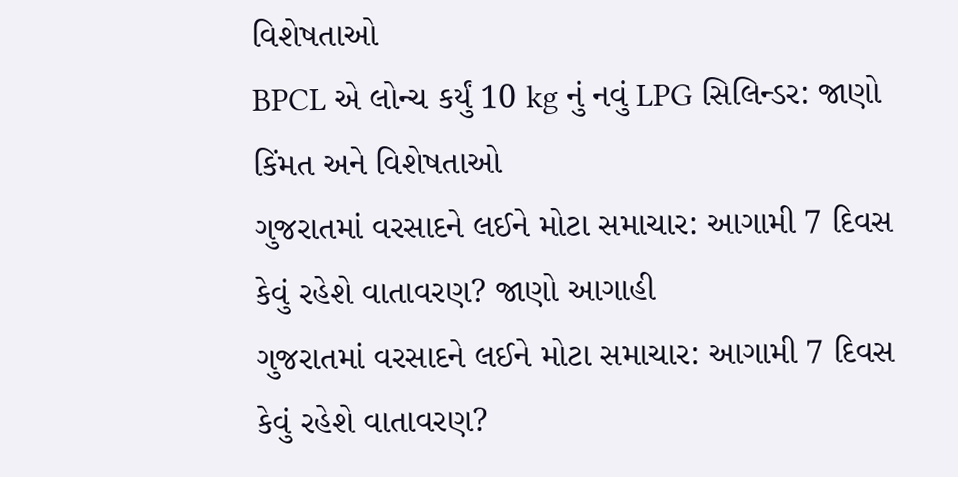વિશેષતાઓ
BPCL એ લોન્ચ કર્યું 10 kg નું નવું LPG સિલિન્ડર: જાણો કિંમત અને વિશેષતાઓ
ગુજરાતમાં વરસાદને લઈને મોટા સમાચાર: આગામી 7 દિવસ કેવું રહેશે વાતાવરણ? જાણો આગાહી
ગુજરાતમાં વરસાદને લઈને મોટા સમાચાર: આગામી 7 દિવસ કેવું રહેશે વાતાવરણ?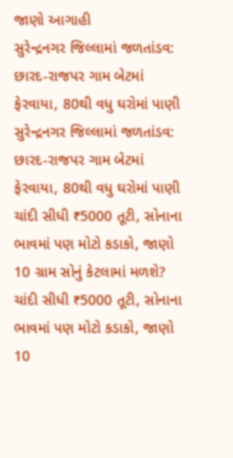જાણો આગાહી
સુરેન્દ્રનગર જિલ્લામાં જળતાંડવ: છારદ-રાજપર ગામ બેટમાં ફેરવાયા, 80થી વધુ ઘરોમાં પાણી
સુરેન્દ્રનગર જિલ્લામાં જળતાંડવ: છારદ-રાજપર ગામ બેટમાં ફેરવાયા, 80થી વધુ ઘરોમાં પાણી
ચાંદી સીધી ₹5000 તૂટી, સોનાના ભાવમાં પણ મોટો કડાકો, જાણો 10 ગ્રામ સોનું કેટલામાં મળશે?
ચાંદી સીધી ₹5000 તૂટી, સોનાના ભાવમાં પણ મોટો કડાકો, જાણો 10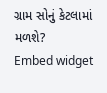ગ્રામ સોનું કેટલામાં મળશે?
Embed widget